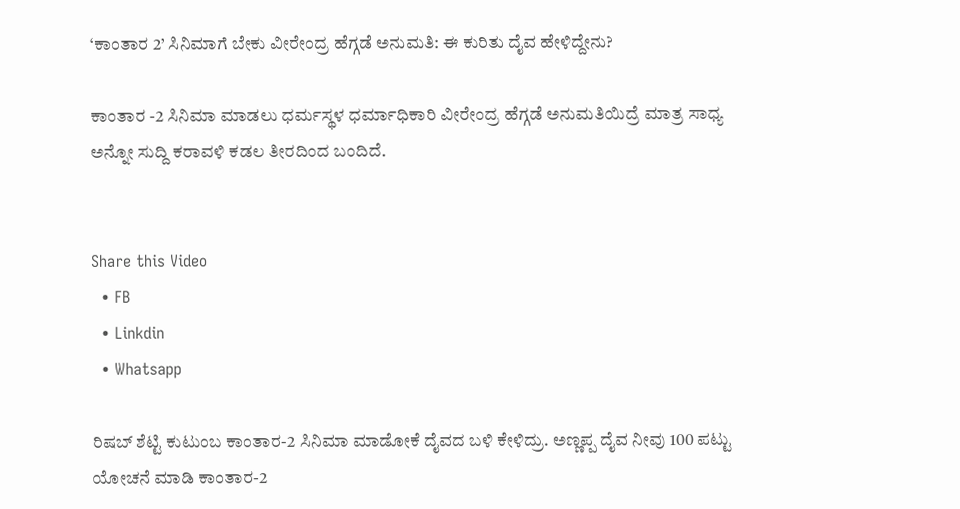‘ಕಾಂತಾರ 2’ ಸಿನಿಮಾಗೆ ಬೇಕು ವೀರೇಂದ್ರ ಹೆಗ್ಗಡೆ ಅನುಮತಿ: ಈ ಕುರಿತು ದೈವ ಹೇಳಿದ್ದೇನು?

ಕಾಂತಾರ -2 ಸಿನಿಮಾ ಮಾಡಲು ಧರ್ಮಸ್ಥಳ ಧರ್ಮಾಧಿಕಾರಿ ವೀರೇಂದ್ರ ಹೆಗ್ಗಡೆ ಅನುಮತಿಯಿದ್ರೆ ಮಾತ್ರ ಸಾಧ್ಯ ಅನ್ನೋ ಸುದ್ದಿ ಕರಾವಳಿ ಕಡಲ ತೀರದಿಂದ ಬಂದಿದೆ.


Share this Video
  • FB
  • Linkdin
  • Whatsapp

ರಿಷಬ್ ಶೆಟ್ಟಿ ಕುಟುಂಬ ಕಾಂತಾರ-2 ಸಿನಿಮಾ ಮಾಡೋಕೆ ದೈವದ ಬಳಿ ಕೇಳಿದ್ರು. ಅಣ್ಣಪ್ಪ ದೈವ ನೀವು 100 ಪಟ್ಟು ಯೋಚನೆ ಮಾಡಿ ಕಾಂತಾರ-2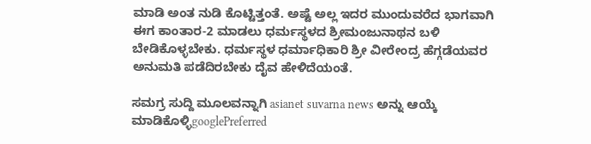ಮಾಡಿ ಅಂತ ನುಡಿ ಕೊಟ್ಟಿತ್ತಂತೆ. ಅಷ್ಟೆ ಅಲ್ಲ ಇದರ ಮುಂದುವರೆದ ಭಾಗವಾಗಿ ಈಗ ಕಾಂತಾರ-2 ಮಾಡಲು ಧರ್ಮಸ್ಥಳದ ಶ್ರೀಮಂಜುನಾಥನ ಬಳಿ ಬೇಡಿಕೊಳ್ಳಬೇಕು. ಧರ್ಮಸ್ಥಳ ಧರ್ಮಾಧಿಕಾರಿ ಶ್ರೀ ವೀರೇಂದ್ರ ಹೆಗ್ಗಡೆಯವರ ಅನುಮತಿ ಪಡೆದಿರಬೇಕು ದೈವ ಹೇಳಿದೆಯಂತೆ.

ಸಮಗ್ರ ಸುದ್ದಿ ಮೂಲವನ್ನಾಗಿ asianet suvarna news ಅನ್ನು ಆಯ್ಕೆ ಮಾಡಿಕೊಳ್ಳಿgooglePreferred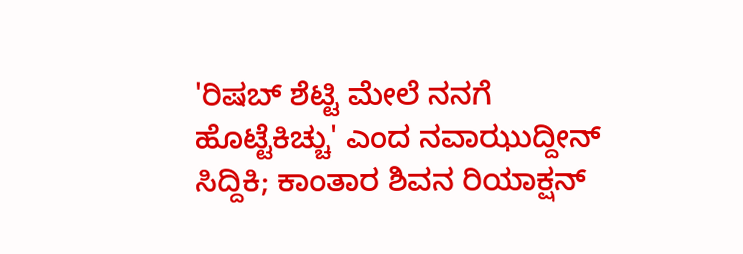'ರಿಷಬ್ ಶೆಟ್ಟಿ ಮೇಲೆ ನನಗೆ ಹೊಟ್ಟೆಕಿಚ್ಚು' ಎಂದ ನವಾಝುದ್ದೀನ್ ಸಿದ್ದಿಕಿ; ಕಾಂತಾರ ಶಿವನ ರಿಯಾಕ್ಷನ್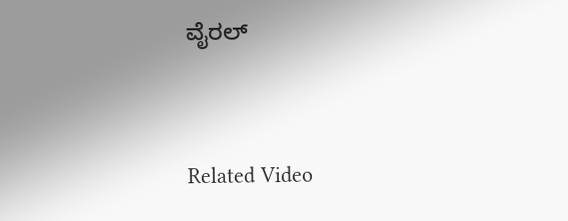ವೈರಲ್


Related Video